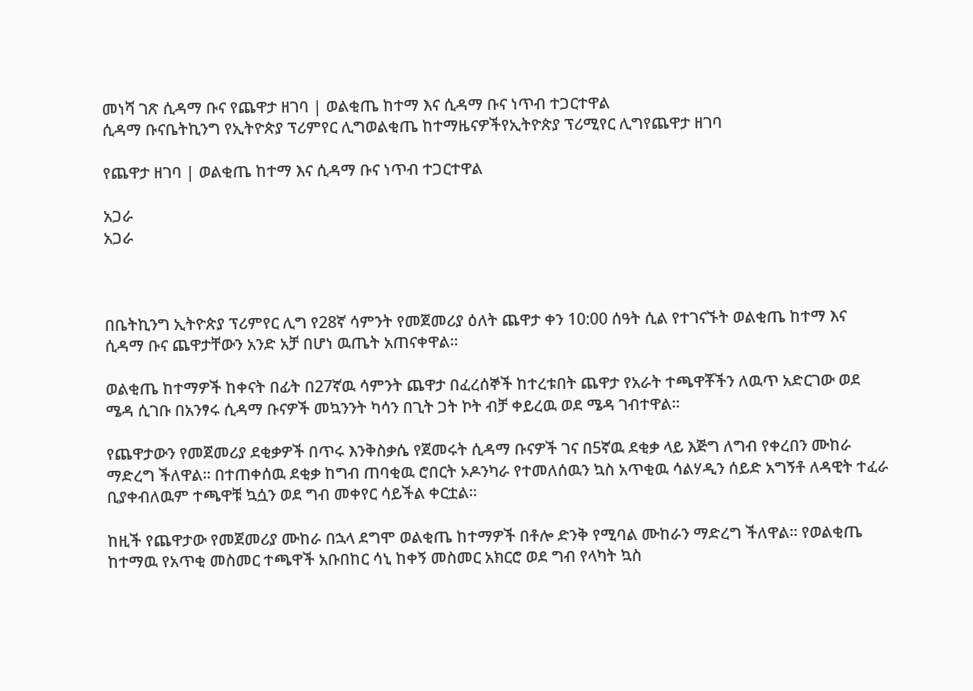መነሻ ገጽ ሲዳማ ቡና የጨዋታ ዘገባ | ወልቂጤ ከተማ እና ሲዳማ ቡና ነጥብ ተጋርተዋል
ሲዳማ ቡናቤትኪንግ የኢትዮጵያ ፕሪምየር ሊግወልቂጤ ከተማዜናዎችየኢትዮጵያ ፕሪሚየር ሊግየጨዋታ ዘገባ

የጨዋታ ዘገባ | ወልቂጤ ከተማ እና ሲዳማ ቡና ነጥብ ተጋርተዋል

አጋራ
አጋራ



በቤትኪንግ ኢትዮጵያ ፕሪምየር ሊግ የ28ኛ ሳምንት የመጀመሪያ ዕለት ጨዋታ ቀን 10:00 ሰዓት ሲል የተገናኙት ወልቂጤ ከተማ እና ሲዳማ ቡና ጨዋታቸውን አንድ አቻ በሆነ ዉጤት አጠናቀዋል።

ወልቂጤ ከተማዎች ከቀናት በፊት በ27ኛዉ ሳምንት ጨዋታ በፈረሰኞች ከተረቱበት ጨዋታ የአራት ተጫዋቾችን ለዉጥ አድርገው ወደ ሜዳ ሲገቡ በአንፃሩ ሲዳማ ቡናዎች መኳንንት ካሳን በጊት ጋት ኮት ብቻ ቀይረዉ ወደ ሜዳ ገብተዋል።

የጨዋታውን የመጀመሪያ ደቂቃዎች በጥሩ እንቅስቃሴ የጀመሩት ሲዳማ ቡናዎች ገና በ5ኛዉ ደቂቃ ላይ እጅግ ለግብ የቀረበን ሙከራ ማድረግ ችለዋል። በተጠቀሰዉ ደቂቃ ከግብ ጠባቂዉ ሮበርት ኦዶንካራ የተመለሰዉን ኳስ አጥቂዉ ሳልሃዲን ሰይድ አግኝቶ ለዳዊት ተፈራ ቢያቀብለዉም ተጫዋቹ ኳሷን ወደ ግብ መቀየር ሳይችል ቀርቷል።

ከዚች የጨዋታው የመጀመሪያ ሙከራ በኋላ ደግሞ ወልቂጤ ከተማዎች በቶሎ ድንቅ የሚባል ሙከራን ማድረግ ችለዋል። የወልቂጤ ከተማዉ የአጥቂ መስመር ተጫዋች አቡበከር ሳኒ ከቀኝ መስመር አክርሮ ወደ ግብ የላካት ኳስ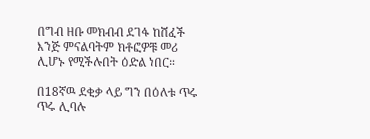በግብ ዘቡ መክብብ ደገፋ ከሸፈች እንጅ ምናልባትም ክቶፎዎቹ መሪ ሊሆኑ የሚችሉበት ዕድል ነበር።

በ18ኛዉ ደቂቃ ላይ ግን በዕለቱ ጥሩ ጥሩ ሊባሉ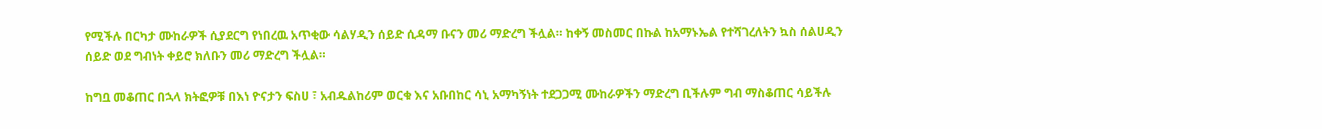የሚችሉ በርካታ ሙከራዎች ሲያደርግ የነበረዉ አጥቂው ሳልሃዲን ሰይድ ሲዳማ ቡናን መሪ ማድረግ ችሏል። ከቀኝ መስመር በኩል ከአማኑኤል የተሻገረለትን ኳስ ሰልሀዲን ሰይድ ወደ ግብነት ቀይሮ ክለቡን መሪ ማድረግ ችሏል።

ከግቧ መቆጠር በኋላ ክትፎዎቹ በእነ ዮናታን ፍስሀ ፣ አብዱልከሪም ወርቁ እና አቡበከር ሳኒ አማካኝነት ተደጋጋሚ ሙከራዎችን ማድረግ ቢችሉም ግብ ማስቆጠር ሳይችሉ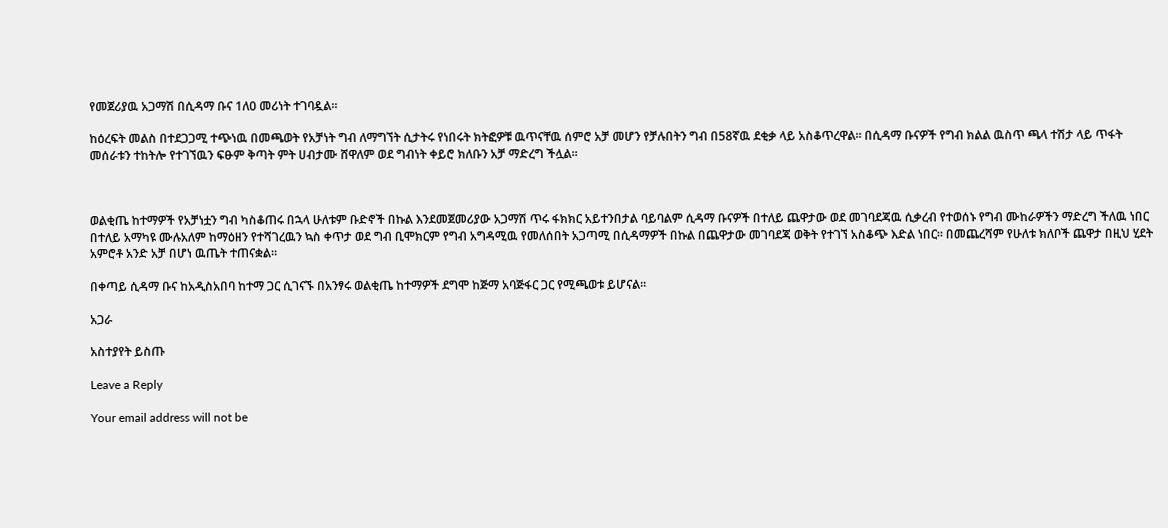የመጀሪያዉ አጋማሽ በሲዳማ ቡና 1ለ0 መሪነት ተገባዷል።

ከዕረፍት መልስ በተደጋጋሚ ተጭነዉ በመጫወት የአቻነት ግብ ለማግኘት ሲታትሩ የነበሩት ክትፎዎቹ ዉጥናቸዉ ሰምሮ አቻ መሆን የቻሉበትን ግብ በ58ኛዉ ደቂቃ ላይ አስቆጥረዋል። በሲዳማ ቡናዎች የግብ ክልል ዉስጥ ጫላ ተሽታ ላይ ጥፋት መሰራቱን ተከትሎ የተገኘዉን ፍፁም ቅጣት ምት ሀብታሙ ሸዋለም ወደ ግብነት ቀይሮ ክለቡን አቻ ማድረግ ችሏል።



ወልቂጤ ከተማዎች የአቻነቷን ግብ ካስቆጠሩ በኋላ ሁለቱም ቡድኖች በኩል እንደመጀመሪያው አጋማሽ ጥሩ ፋክክር አይተንበታል ባይባልም ሲዳማ ቡናዎች በተለይ ጨዋታው ወደ መገባደጃዉ ሲቃረብ የተወሰኑ የግብ ሙከራዎችን ማድረግ ችለዉ ነበር በተለይ አማካዩ ሙሉአለም ከማዕዘን የተሻገረዉን ኳስ ቀጥታ ወደ ግብ ቢሞክርም የግብ አግዳሚዉ የመለሰበት አጋጣሚ በሲዳማዎች በኩል በጨዋታው መገባደጃ ወቅት የተገኘ አስቆጭ እድል ነበር። በመጨረሻም የሁለቱ ክለቦች ጨዋታ በዚህ ሂደት አምሮቶ አንድ አቻ በሆነ ዉጤት ተጠናቋል።

በቀጣይ ሲዳማ ቡና ከአዲስአበባ ከተማ ጋር ሲገናኙ በአንፃሩ ወልቂጤ ከተማዎች ደግሞ ከጅማ አባጅፋር ጋር የሚጫወቱ ይሆናል።

አጋራ

አስተያየት ይስጡ

Leave a Reply

Your email address will not be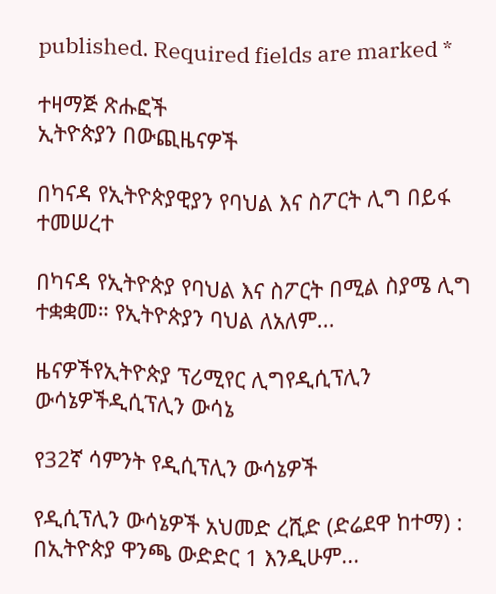published. Required fields are marked *

ተዛማጅ ጽሑፎች
ኢትዮጵያን በውጪዜናዎች

በካናዳ የኢትዮጵያዊያን የባህል እና ስፖርት ሊግ በይፋ ተመሠረተ

በካናዳ የኢትዮጵያ የባህል እና ስፖርት በሚል ስያሜ ሊግ ተቋቋመ። የኢትዮጵያን ባህል ለአለም...

ዜናዎችየኢትዮጵያ ፕሪሚየር ሊግየዲሲፕሊን ውሳኔዎችዲሲፕሊን ውሳኔ

የ32ኛ ሳምንት የዲሲፕሊን ውሳኔዎች

የዲሲፕሊን ውሳኔዎች አህመድ ረሺድ (ድሬደዋ ከተማ) : በኢትዮጵያ ዋንጫ ውድድር 1 እንዲሁም...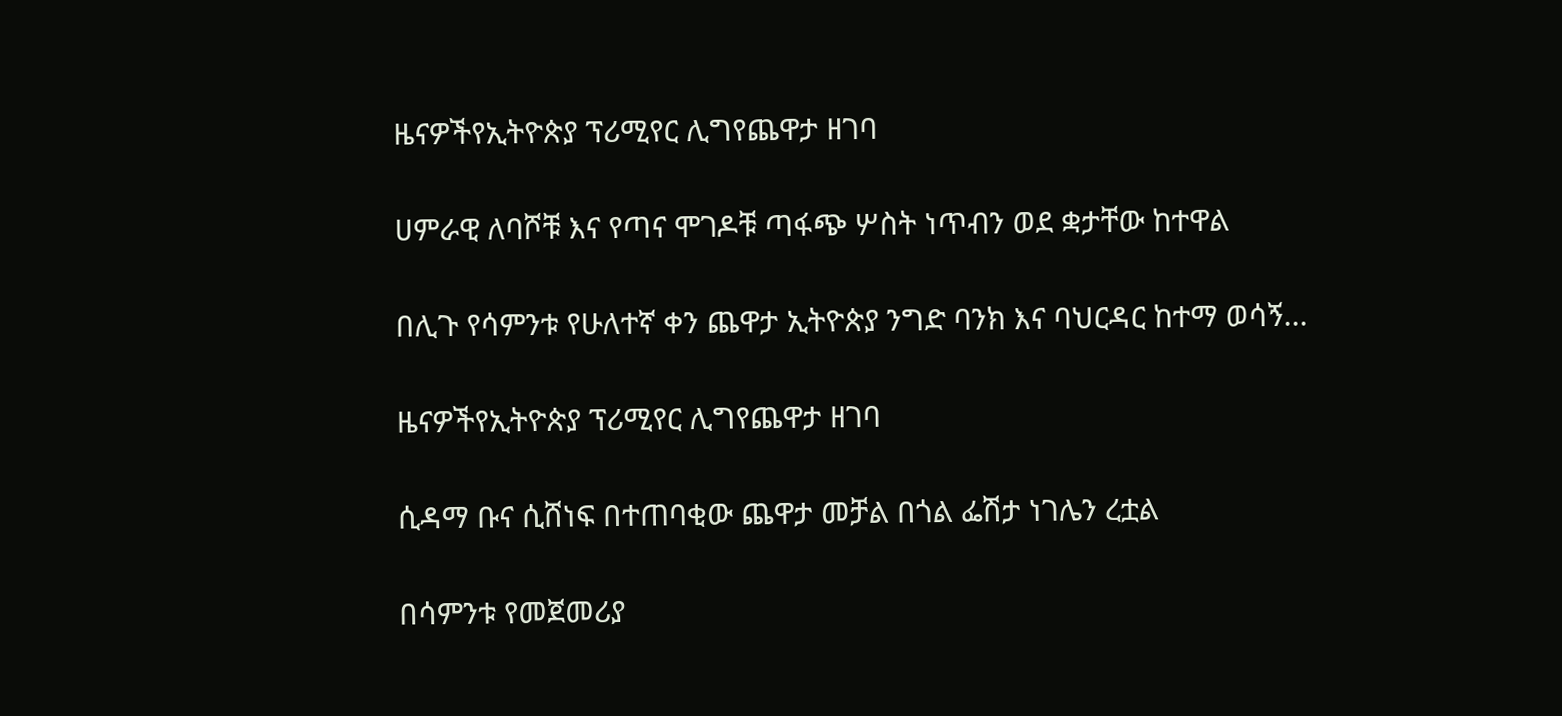ዜናዎችየኢትዮጵያ ፕሪሚየር ሊግየጨዋታ ዘገባ

ሀምራዊ ለባሾቹ እና የጣና ሞገዶቹ ጣፋጭ ሦስት ነጥብን ወደ ቋታቸው ከተዋል

በሊጉ የሳምንቱ የሁለተኛ ቀን ጨዋታ ኢትዮጵያ ንግድ ባንክ እና ባህርዳር ከተማ ወሳኝ...

ዜናዎችየኢትዮጵያ ፕሪሚየር ሊግየጨዋታ ዘገባ

ሲዳማ ቡና ሲሸነፍ በተጠባቂው ጨዋታ መቻል በጎል ፌሽታ ነገሌን ረቷል

በሳምንቱ የመጀመሪያ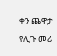ቀን ጨዋታ የሊጉ መሪ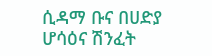ሲዳማ ቡና በሀድያ ሆሳዕና ሽንፈት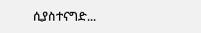ሲያስተናግድ...